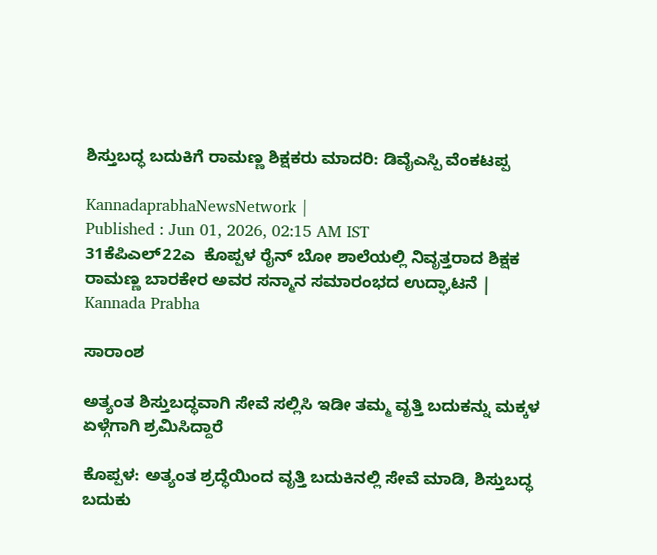ಶಿಸ್ತುಬದ್ಧ ಬದುಕಿಗೆ ರಾಮಣ್ಣ ಶಿಕ್ಷಕರು ಮಾದರಿ: ಡಿವೈಎಸ್ಪಿ ವೆಂಕಟಪ್ಪ

KannadaprabhaNewsNetwork |
Published : Jun 01, 2026, 02:15 AM IST
31ಕೆಪಿಎಲ್22ಎ  ಕೊಪ್ಪಳ ರೈನ್ ಬೋ ಶಾಲೆಯಲ್ಲಿ ನಿವೃತ್ತರಾದ ಶಿಕ್ಷಕ ರಾಮಣ್ಣ ಬಾರಕೇರ ಅವರ ಸನ್ಮಾನ ಸಮಾರಂಭದ ಉದ್ಘಾಟನೆ | Kannada Prabha

ಸಾರಾಂಶ

ಅತ್ಯಂತ ಶಿಸ್ತುಬದ್ಧವಾಗಿ ಸೇವೆ ಸಲ್ಲಿಸಿ ಇಡೀ ತಮ್ಮ ವೃತ್ತಿ ಬದುಕನ್ನು ಮಕ್ಕಳ ಏಳ್ಗೆಗಾಗಿ ಶ್ರಮಿಸಿದ್ದಾರೆ

ಕೊಪ್ಪಳ: ಅತ್ಯಂತ ಶ್ರದ್ಧೆಯಿಂದ ವೃತ್ತಿ ಬದುಕಿನಲ್ಲಿ ಸೇವೆ ಮಾಡಿ, ಶಿಸ್ತುಬದ್ಧ ಬದುಕು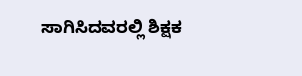ಸಾಗಿಸಿದವರಲ್ಲಿ ಶಿಕ್ಷಕ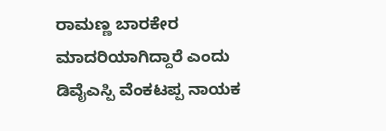ರಾಮಣ್ಣ ಬಾರಕೇರ ಮಾದರಿಯಾಗಿದ್ದಾರೆ ಎಂದು ಡಿವೈಎಸ್ಪಿ ವೆಂಕಟಪ್ಪ ನಾಯಕ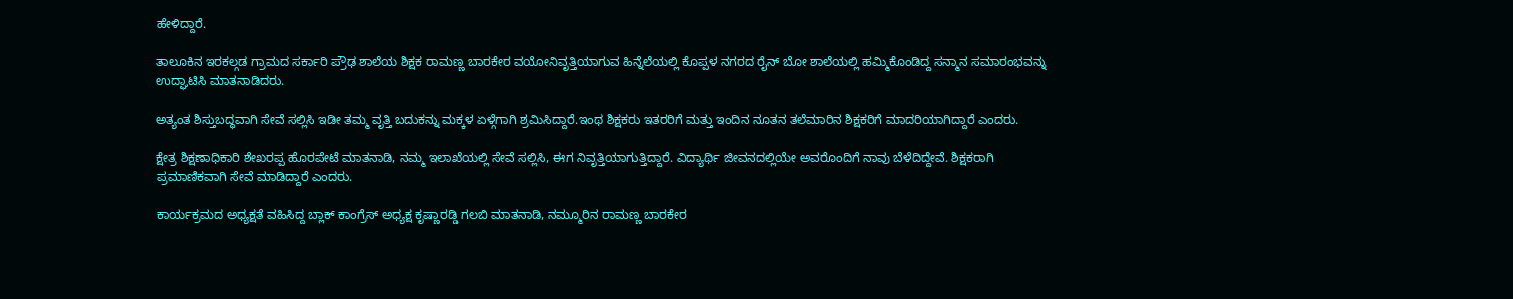ಹೇಳಿದ್ದಾರೆ.

ತಾಲೂಕಿನ ಇರಕಲ್ಗಡ ಗ್ರಾಮದ ಸರ್ಕಾರಿ ಪ್ರೌಢ ಶಾಲೆಯ ಶಿಕ್ಷಕ ರಾಮಣ್ಣ ಬಾರಕೇರ ವಯೋನಿವೃತ್ತಿಯಾಗುವ ಹಿನ್ನೆಲೆಯಲ್ಲಿ ಕೊಪ್ಪಳ ನಗರದ ರೈನ್ ಬೋ ಶಾಲೆಯಲ್ಲಿ ಹಮ್ಮಿಕೊಂಡಿದ್ದ ಸನ್ಮಾನ ಸಮಾರಂಭವನ್ನು ಉದ್ಘಾಟಿಸಿ ಮಾತನಾಡಿದರು.

ಅತ್ಯಂತ ಶಿಸ್ತುಬದ್ಧವಾಗಿ ಸೇವೆ ಸಲ್ಲಿಸಿ ಇಡೀ ತಮ್ಮ ವೃತ್ತಿ ಬದುಕನ್ನು ಮಕ್ಕಳ ಏಳ್ಗೆಗಾಗಿ ಶ್ರಮಿಸಿದ್ದಾರೆ.ಇಂಥ ಶಿಕ್ಷಕರು ಇತರರಿಗೆ ಮತ್ತು ಇಂದಿನ ನೂತನ ತಲೆಮಾರಿನ ಶಿಕ್ಷಕರಿಗೆ ಮಾದರಿಯಾಗಿದ್ದಾರೆ ಎಂದರು.

ಕ್ಷೇತ್ರ ಶಿಕ್ಷಣಾಧಿಕಾರಿ ಶೇಖರಪ್ಪ ಹೊರಪೇಟೆ ಮಾತನಾಡಿ, ನಮ್ಮ ಇಲಾಖೆಯಲ್ಲಿ ಸೇವೆ ಸಲ್ಲಿಸಿ, ಈಗ ನಿವೃತ್ತಿಯಾಗುತ್ತಿದ್ದಾರೆ. ವಿದ್ಯಾರ್ಥಿ ಜೀವನದಲ್ಲಿಯೇ ಅವರೊಂದಿಗೆ ನಾವು ಬೆಳೆದಿದ್ದೇವೆ. ಶಿಕ್ಷಕರಾಗಿ ಪ್ರಮಾಣಿಕವಾಗಿ ಸೇವೆ ಮಾಡಿದ್ದಾರೆ ಎಂದರು.

ಕಾರ್ಯಕ್ರಮದ ಅಧ್ಯಕ್ಷತೆ ವಹಿಸಿದ್ದ ಬ್ಲಾಕ್ ಕಾಂಗ್ರೆಸ್ ಅಧ್ಯಕ್ಷ ಕೃಷ್ಣಾರಡ್ಡಿ ಗಲಬಿ ಮಾತನಾಡಿ, ನಮ್ಮೂರಿನ ರಾಮಣ್ಣ ಬಾರಕೇರ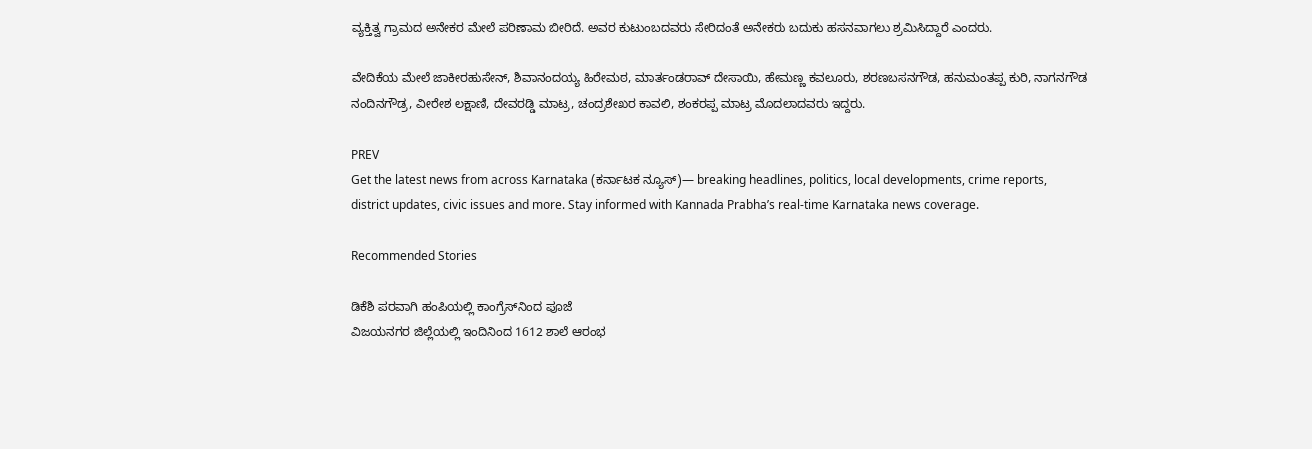ವ್ಯಕ್ತಿತ್ವ ಗ್ರಾಮದ ಅನೇಕರ ಮೇಲೆ ಪರಿಣಾಮ ಬೀರಿದೆ. ಅವರ ಕುಟುಂಬದವರು ಸೇರಿದಂತೆ ಅನೇಕರು ಬದುಕು ಹಸನವಾಗಲು ಶ್ರಮಿಸಿದ್ದಾರೆ ಎಂದರು.

ವೇದಿಕೆಯ ಮೇಲೆ ಜಾಕೀರಹುಸೇನ್, ಶಿವಾನಂದಯ್ಯ ಹಿರೇಮಠ, ಮಾರ್ತಂಡರಾವ್ ದೇಸಾಯಿ, ಹೇಮಣ್ಣ ಕವಲೂರು, ಶರಣಬಸನಗೌಡ, ಹನುಮಂತಪ್ಪ ಕುರಿ, ನಾಗನಗೌಡ ನಂದಿನಗೌಡ್ರ, ವೀರೇಶ ಲಕ್ಷಾಣಿ, ದೇವರಡ್ಡಿ ಮಾಟ್ರ, ಚಂದ್ರಶೇಖರ ಕಾವಲಿ, ಶಂಕರಪ್ಪ ಮಾಟ್ರ ಮೊದಲಾದವರು ಇದ್ದರು.

PREV
Get the latest news from across Karnataka (ಕರ್ನಾಟಕ ನ್ಯೂಸ್)— breaking headlines, politics, local developments, crime reports, district updates, civic issues and more. Stay informed with Kannada Prabha’s real‑time Karnataka news coverage.

Recommended Stories

ಡಿಕೆಶಿ ಪರವಾಗಿ ಹಂಪಿಯಲ್ಲಿ ಕಾಂಗ್ರೆಸ್‌ನಿಂದ ಪೂಜೆ
ವಿಜಯನಗರ ಜಿಲ್ಲೆಯಲ್ಲಿ ಇಂದಿನಿಂದ 1612 ಶಾಲೆ ಆರಂಭ